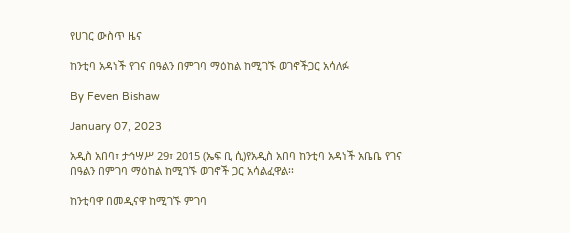የሀገር ውስጥ ዜና

ከንቲባ አዳነች የገና በዓልን በምገባ ማዕከል ከሚገኙ ወገኖችጋር አሳለፉ

By Feven Bishaw

January 07, 2023

አዲስ አበባ፣ ታኅሣሥ 29፣ 2015 (ኤፍ ቢ ሲ)የአዲስ አበባ ከንቲባ አዳነች አቤቤ የገና በዓልን በምገባ ማዕከል ከሚገኙ ወገኖች ጋር አሳልፈዋል፡፡

ከንቲባዋ በመዲናዋ ከሚገኙ ምገባ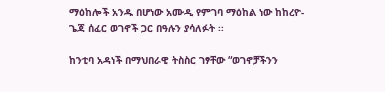ማዕከሎች አንዱ በሆነው አሙዲ የምገባ ማዕከል ነው ከከረዮ- ጌጃ ሰፈር ወገኖች ጋር በዓሉን ያሳለፉት ፡፡

ከንቲባ አዳነች በማህበራዊ ትስስር ገፃቸው “ወገኖቻችንን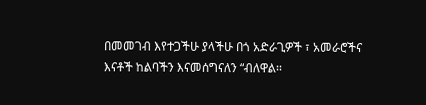በመመገብ እየተጋችሁ ያላችሁ በጎ አድራጊዎች ፣ አመራሮችና እናቶች ከልባችን እናመሰግናለን “ብለዋል፡፡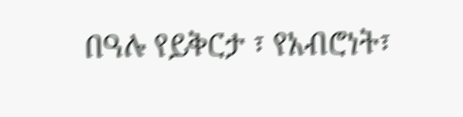በዓሉ የይቅርታ ፣ የአብሮነት፣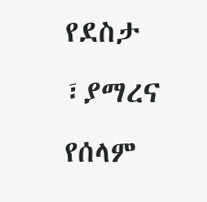የደስታ ፣ያማረና የሰላም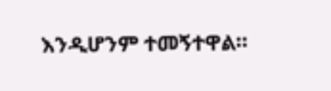እንዲሆንም ተመኝተዋል፡፡